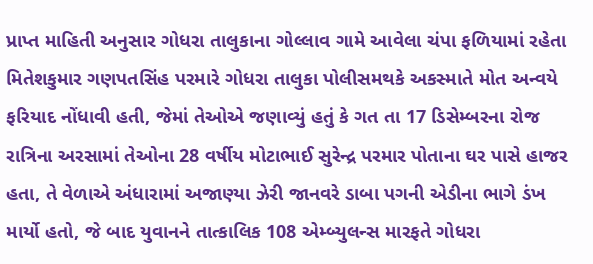પ્રાપ્ત માહિતી અનુસાર ગોધરા તાલુકાના ગોલ્લાવ ગામે આવેલા ચંપા ફળિયામાં રહેતા મિતેશકુમાર ગણપતસિંહ પરમારે ગોધરા તાલુકા પોલીસમથકે અકસ્માતે મોત અન્વયે ફરિયાદ નોંધાવી હતી, જેમાં તેઓએ જણાવ્યું હતું કે ગત તા 17 ડિસેમ્બરના રોજ રાત્રિના અરસામાં તેઓના 28 વર્ષીય મોટાભાઈ સુરેન્દ્ર પરમાર પોતાના ઘર પાસે હાજર હતા, તે વેળાએ અંધારામાં અજાણ્યા ઝેરી જાનવરે ડાબા પગની એડીના ભાગે ડંખ માર્યો હતો, જે બાદ યુવાનને તાત્કાલિક 108 એમ્બ્યુલન્સ મારફતે ગોધરા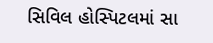સિવિલ હોસ્પિટલમાં સા